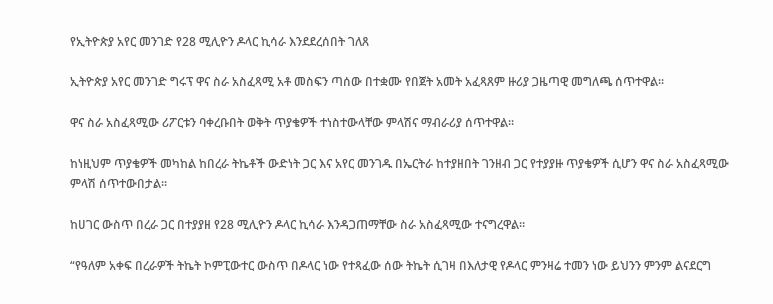የኢትዮጵያ አየር መንገድ የ28 ሚሊዮን ዶላር ኪሳራ እንደደረሰበት ገለጸ

ኢትዮጵያ አየር መንገድ ግሩፕ ዋና ስራ አስፈጻሚ አቶ መስፍን ጣሰው በተቋሙ የበጀት አመት አፈጻጸም ዙሪያ ጋዜጣዊ መግለጫ ሰጥተዋል።

ዋና ስራ አስፈጻሚው ሪፖርቱን ባቀረቡበት ወቅት ጥያቄዎች ተነስተውላቸው ምላሽና ማብራሪያ ሰጥተዋል።

ከነዚህም ጥያቄዎች መካከል ከበረራ ትኬቶች ውድነት ጋር እና አየር መንገዱ በኤርትራ ከተያዘበት ገንዘብ ጋር የተያያዙ ጥያቄዎች ሲሆን ዋና ስራ አስፈጻሚው ምላሽ ሰጥተውበታል።

ከሀገር ውስጥ በረራ ጋር በተያያዘ የ28 ሚሊዮን ዶላር ኪሳራ እንዳጋጠማቸው ስራ አስፈጻሚው ተናግረዋል።

“የዓለም አቀፍ በረራዎች ትኬት ኮምፒውተር ውስጥ በዶላር ነው የተጻፈው ሰው ትኬት ሲገዛ በእለታዊ የዶላር ምንዛሬ ተመን ነው ይህንን ምንም ልናደርግ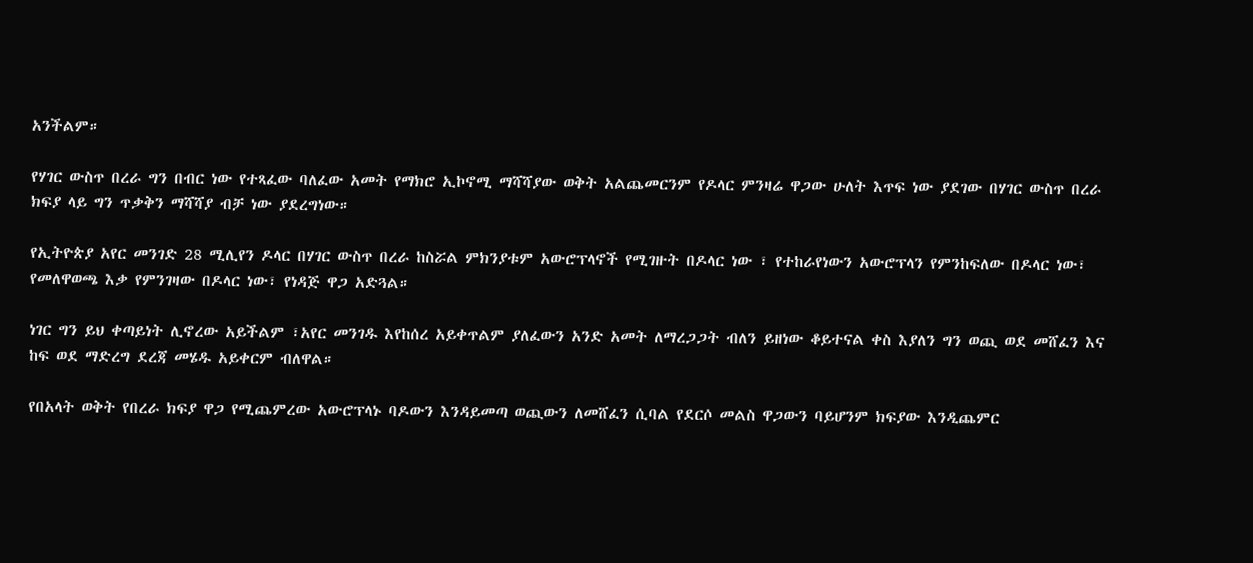አንችልም።

የሃገር ውስጥ በረራ ግን በብር ነው የተጻፈው ባለፈው አመት የማክሮ ኢኮኖሚ ማሻሻያው ወቅት አልጨመርንም የዶላር ምንዛሬ ዋጋው ሁለት እጥፍ ነው ያደገው በሃገር ውስጥ በረራ ክፍያ ላይ ግን ጥቃቅን ማሻሻያ ብቻ ነው ያደረግነው።

የኢትዮጵያ አየር መንገድ 28 ሚሊየን ዶላር በሃገር ውስጥ በረራ ከስሯል ምክንያቱም አውሮፕላኖች የሚገዙት በዶላር ነው ፣ የተከራየነውን አውሮፕላን የምንከፍለው በዶላር ነው፣ የመለዋወጫ እቃ የምንገዛው በዶላር ነው፣ የነዳጅ ዋጋ አድጓል።

ነገር ግን ይህ ቀጣይነት ሊኖረው አይችልም ፣አየር መንገዱ እየከሰረ አይቀጥልም ያለፈውን አንድ አመት ለማረጋጋት ብለን ይዘነው ቆይተናል ቀስ እያለን ግን ወጪ ወደ መሸፈን እና ከፍ ወደ ማድረግ ደረጃ መሄዱ አይቀርም ብለዋል።

የበአላት ወቅት የበረራ ክፍያ ዋጋ የሚጨምረው አውሮፕላኑ ባዶውን እንዳይመጣ ወጪውን ለመሸፈን ሲባል የደርሶ መልስ ዋጋውን ባይሆንም ክፍያው እንዲጨምር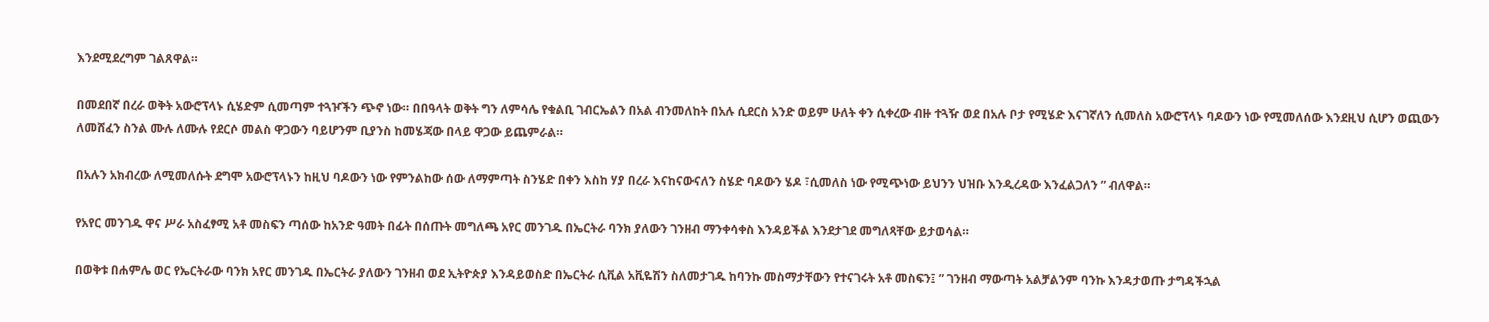እንደሚደረግም ገልጸዋል።

በመደበኛ በረራ ወቅት አውሮፕላኑ ሲሄድም ሲመጣም ተጓዦችን ጭኖ ነው። በበዓላት ወቅት ግን ለምሳሌ የቁልቢ ገብርኤልን በአል ብንመለከት በአሉ ሲደርስ አንድ ወይም ሁለት ቀን ሲቀረው ብዙ ተጓዥ ወደ በአሉ ቦታ የሚሄድ እናገኛለን ሲመለስ አውሮፕላኑ ባዶውን ነው የሚመለሰው እንደዚህ ሲሆን ወጪውን ለመሸፈን ስንል ሙሉ ለሙሉ የደርሶ መልስ ዋጋውን ባይሆንም ቢያንስ ከመሄጃው በላይ ዋጋው ይጨምራል።

በአሉን አክብረው ለሚመለሱት ደግሞ አውሮፕላኑን ከዚህ ባዶውን ነው የምንልከው ሰው ለማምጣት ስንሄድ በቀን እስከ ሃያ በረራ እናከናውናለን ስሄድ ባዶውን ሄዶ ፣ሲመለስ ነው የሚጭነው ይህንን ህዝቡ እንዲረዳው እንፈልጋለን ” ብለዋል።

የአየር መንገዱ ዋና ሥራ አስፈፃሚ አቶ መስፍን ጣሰው ከአንድ ዓመት በፊት በሰጡት መግለጫ አየር መንገዱ በኤርትራ ባንክ ያለውን ገንዘብ ማንቀሳቀስ እንዳይችል እንደታገደ መግለጻቸው ይታወሳል።

በወቅቱ በሐምሌ ወር የኤርትራው ባንክ አየር መንገዱ በኤርትራ ያለውን ገንዘብ ወደ ኢትዮጵያ እንዳይወስድ በኤርትራ ሲቪል አቪዬሽን ስለመታገዱ ከባንኩ መስማታቸውን የተናገሩት አቶ መስፍን፤ ” ገንዘብ ማውጣት አልቻልንም ባንኩ እንዳታወጡ ታግዳችኋል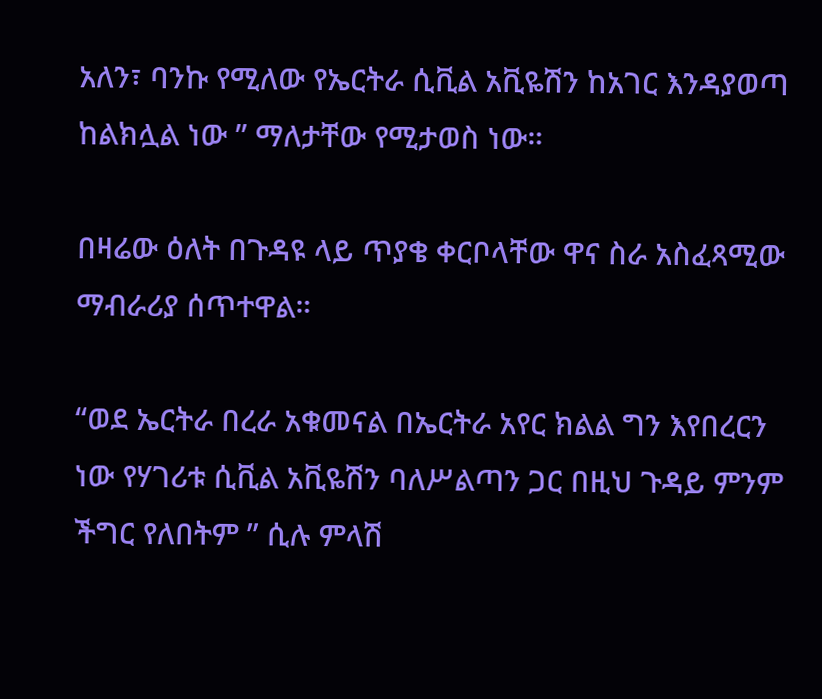አለን፣ ባንኩ የሚለው የኤርትራ ሲቪል አቪዬሽን ከአገር እንዳያወጣ ከልክሏል ነው ” ማለታቸው የሚታወስ ነው።

በዛሬው ዕለት በጉዳዩ ላይ ጥያቄ ቀርቦላቸው ዋና ስራ አስፈጻሚው ማብራሪያ ሰጥተዋል።

“ወደ ኤርትራ በረራ አቁመናል በኤርትራ አየር ክልል ግን እየበረርን ነው የሃገሪቱ ሲቪል አቪዬሽን ባለሥልጣን ጋር በዚህ ጉዳይ ምንም ችግር የለበትም ” ሲሉ ምላሽ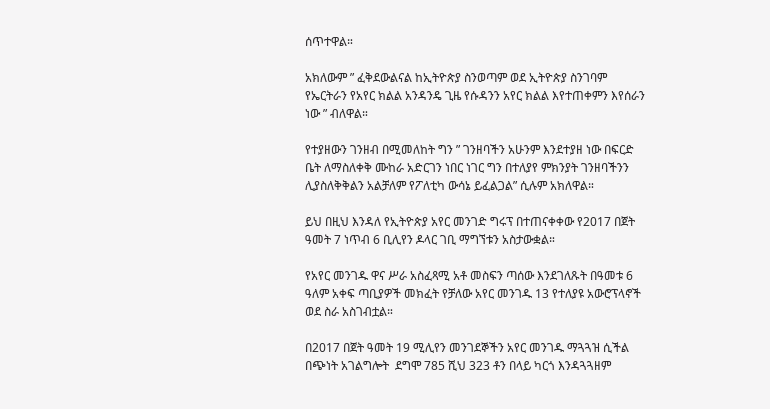ሰጥተዋል።

አክለውም ” ፈቅደውልናል ከኢትዮጵያ ስንወጣም ወደ ኢትዮጵያ ስንገባም የኤርትራን የአየር ክልል አንዳንዴ ጊዜ የሱዳንን አየር ክልል እየተጠቀምን እየሰራን ነው ” ብለዋል።

የተያዘውን ገንዘብ በሚመለከት ግን ” ገንዘባችን አሁንም እንደተያዘ ነው በፍርድ ቤት ለማስለቀቅ ሙከራ አድርገን ነበር ነገር ግን በተለያየ ምክንያት ገንዘባችንን ሊያስለቅቅልን አልቻለም የፖለቲካ ውሳኔ ይፈልጋል” ሲሉም አክለዋል።

ይህ በዚህ እንዳለ የኢትዮጵያ አየር መንገድ ግሩፕ በተጠናቀቀው የ2017 በጀት ዓመት 7 ነጥብ 6 ቢሊየን ዶላር ገቢ ማግኘቱን አስታውቋል።

የአየር መንገዱ ዋና ሥራ አስፈጻሚ አቶ መስፍን ጣሰው እንደገለጹት በዓመቱ 6 ዓለም አቀፍ ጣቢያዎች መክፈት የቻለው አየር መንገዱ 13 የተለያዩ አውሮፕላኖች ወደ ስራ አስገብቷል።

በ2017 በጀት ዓመት 19 ሚሊየን መንገደኞችን አየር መንገዱ ማጓጓዝ ሲችል በጭነት አገልግሎት  ደግሞ 785 ሺህ 323 ቶን በላይ ካርጎ እንዳጓጓዘም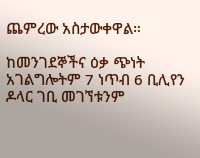ጨምረው አስታውቀዋል።

ከመንገደኞችና ዕቃ ጭነት አገልግሎትም 7 ነጥብ 6 ቢሊየን ዶላር ገቢ መገኘቱንም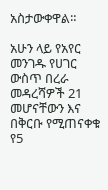አስታውቀዋል።

አሁን ላይ የአየር መንገዱ የሀገር ውስጥ በረራ መዳረሻዎች 21 መሆናቸውን እና  በቅርቡ የሚጠናቀቁ የ5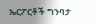ኤርፖርቶች ግንባታ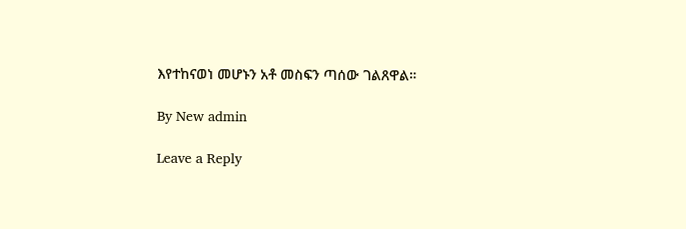እየተከናወነ መሆኑን አቶ መስፍን ጣሰው ገልጸዋል።

By New admin

Leave a Reply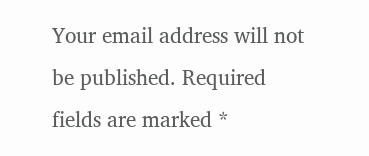Your email address will not be published. Required fields are marked *